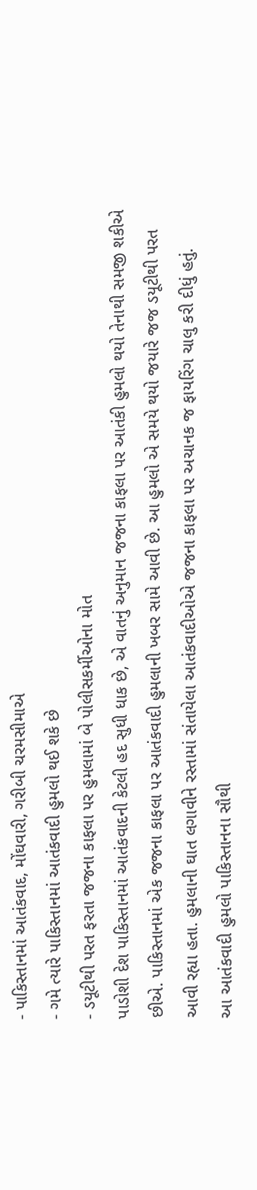- પાકિસ્તાનમાં આતંકવાદ, મોંઘવારી, ગરીબી ચરમસીમાએ
- ગમે ત્યારે પાકિસ્તાનમાં આતંકવાદી હુમલો થઈ શકે છે
- ડયૂટીથી પરત ફરતા જજના કાફલા પર હુમલામાં બે પોલીસકર્મીઓના મોત
પાડોશી દેશ પાકિસ્તાનમાં આતંકવાદની કેટલી હદ સુધી ધાક છે, એ વાતનું અનુમાન જજના કાફલા પર આતંકી હુમલો થયો તેનાથી સમજી શકીએ છીએ. પાકિસ્તાનમાં એક જજના કાફલા પર આતંકવાદી હુમલાની ખબર સામે આવી છે. આ હુમલો એ સમયે થયો જયારે જજ ડયૂટીથી પરત આવી રહ્યા હતા. હુમલાની ઘાત લગાવીને રસ્તામાં સંતાયેલા આતંકવાદીઓએ જજના કાફલા પર અચાનક જ ફાયરિંગ ચાલુ કરી દીધું હતું.
આ આતંકવાદી હુમલો પાકિસ્તાનના સૌથી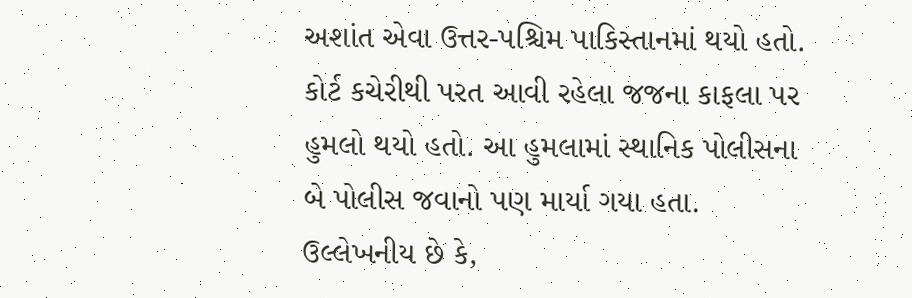અશાંત એવા ઉત્તર-પશ્ચિમ પાકિસ્તાનમાં થયો હતો. કોર્ટ કચેરીથી પરત આવી રહેલા જજના કાફલા પર હુમલો થયો હતો. આ હુમલામાં સ્થાનિક પોલીસના બે પોલીસ જવાનો પણ માર્યા ગયા હતા. ઉલ્લેખનીય છે કે,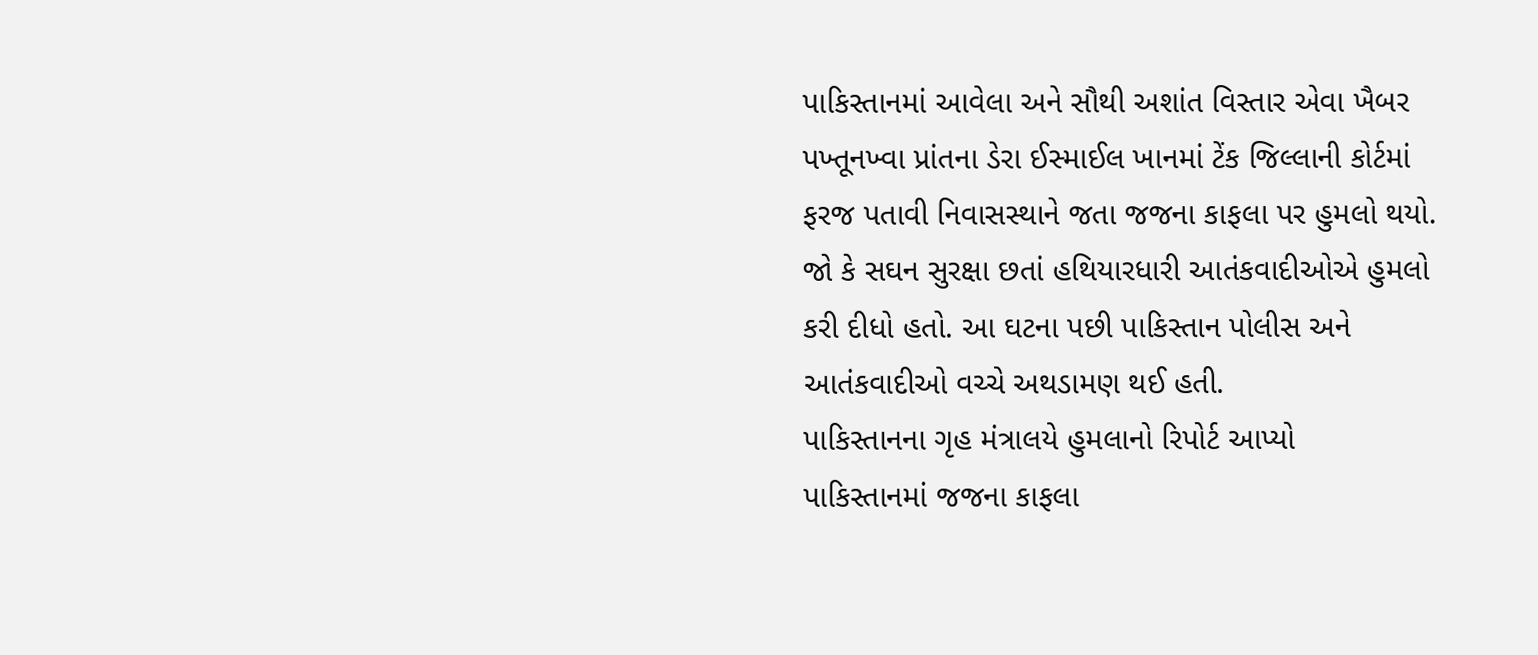પાકિસ્તાનમાં આવેલા અને સૌથી અશાંત વિસ્તાર એવા ખૈબર પખ્તૂનખ્વા પ્રાંતના ડેરા ઈસ્માઈલ ખાનમાં ટેંક જિલ્લાની કોર્ટમાં ફરજ પતાવી નિવાસસ્થાને જતા જજના કાફલા પર હુમલો થયો. જો કે સઘન સુરક્ષા છતાં હથિયારધારી આતંકવાદીઓએ હુમલો કરી દીધો હતો. આ ઘટના પછી પાકિસ્તાન પોલીસ અને આતંકવાદીઓ વચ્ચે અથડામણ થઈ હતી.
પાકિસ્તાનના ગૃહ મંત્રાલયે હુમલાનો રિપોર્ટ આપ્યો
પાકિસ્તાનમાં જજના કાફલા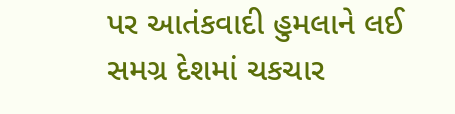પર આતંકવાદી હુમલાને લઈ સમગ્ર દેશમાં ચકચાર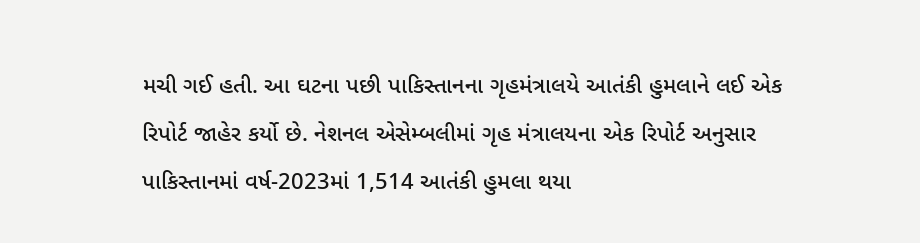મચી ગઈ હતી. આ ઘટના પછી પાકિસ્તાનના ગૃહમંત્રાલયે આતંકી હુમલાને લઈ એક રિપોર્ટ જાહેર કર્યો છે. નેશનલ એસેમ્બલીમાં ગૃહ મંત્રાલયના એક રિપોર્ટ અનુસાર પાકિસ્તાનમાં વર્ષ-2023માં 1,514 આતંકી હુમલા થયા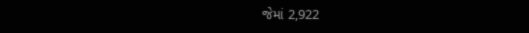જેમાં 2,922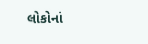લોકોનાં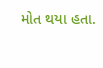મોત થયા હતા.